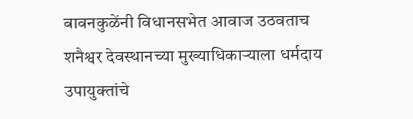बावनकुळेंनी विधानसभेत आवाज उठवताच शनैश्वर देवस्थानच्या मुख्याधिकाऱ्याला धर्मदाय उपायुक्तांचे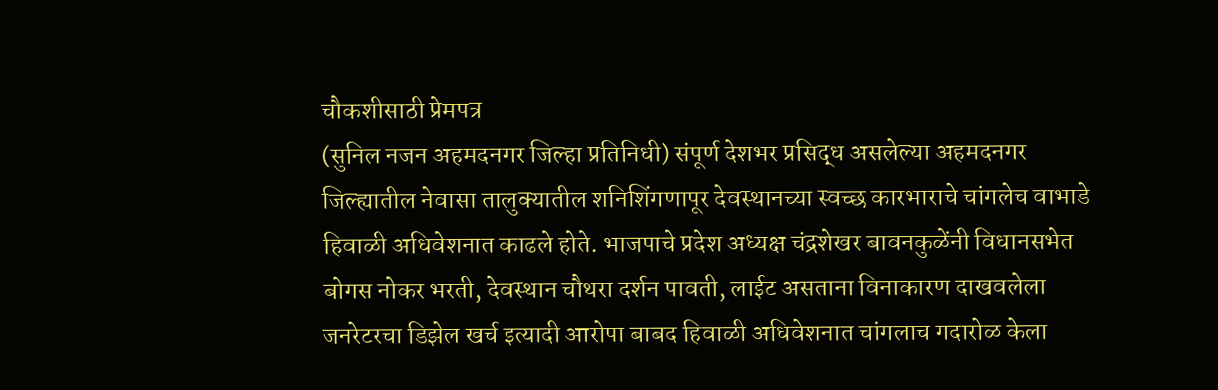चौकशीसाठी प्रेमपत्र
(सुनिल नजन अहमदनगर जिल्हा प्रतिनिधी) संपूर्ण देशभर प्रसिद्ध असलेल्या अहमदनगर जिल्ह्यातील नेवासा तालुक्यातील शनिशिंगणापूर देवस्थानच्या स्वच्छ कारभाराचे चांगलेच वाभाडे हिवाळी अधिवेशनात काढले होते. भाजपाचे प्रदेश अध्यक्ष चंद्रशेखर बावनकुळेंनी विधानसभेत बोगस नोकर भरती, देवस्थान चौथरा दर्शन पावती, लाईट असताना विनाकारण दाखवलेला जनरेटरचा डिझेल खर्च इत्यादी आरोपा बाबद हिवाळी अधिवेशनात चांगलाच गदारोळ केला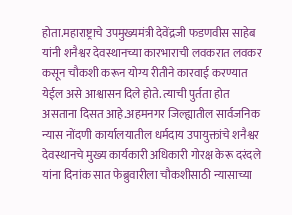होता.महाराष्ट्राचे उपमुख्यमंत्री देवेंद्रजी फडणवीस साहेब यांनी शनैश्वर देवस्थानच्या कारभाराची लवकरात लवकर कसून चौकशी करून योग्य रीतीने कारवाई करण्यात येईल असे आश्वासन दिले होते. त्याची पुर्तता होत असताना दिसत आहे.अहमनगर जिल्ह्यातील सार्वजनिक न्यास नोंदणी कार्यालयातील धर्मदाय उपायुक्तांचे शनैश्वर देवस्थानचे मुख्य कार्यकारी अधिकारी गोरक्ष केरू दरंदले यांना दिनांक सात फेब्रुवारीला चौकशीसाठी न्यासाच्या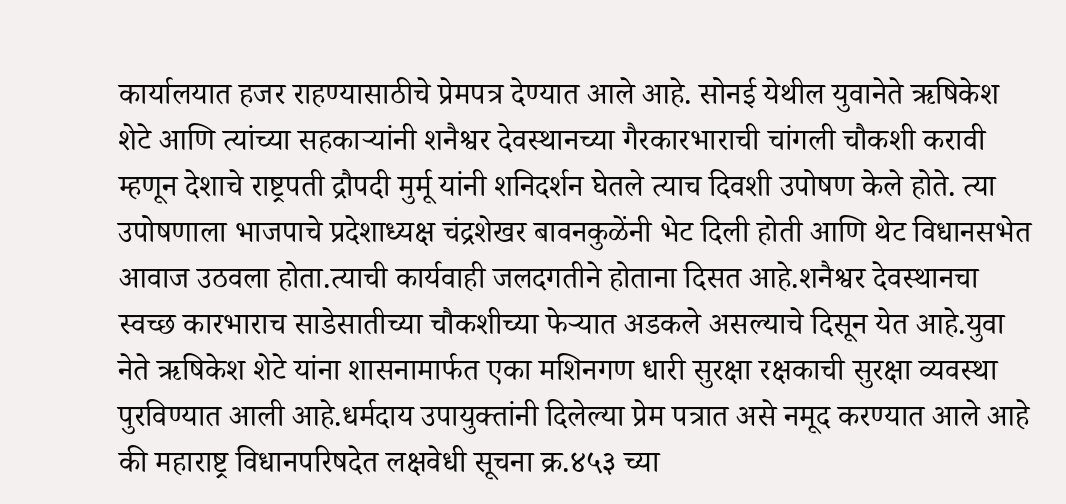कार्यालयात हजर राहण्यासाठीचे प्रेमपत्र देण्यात आले आहे. सोनई येथील युवानेते ऋषिकेश शेटे आणि त्यांच्या सहकाऱ्यांनी शनैश्वर देवस्थानच्या गैरकारभाराची चांगली चौकशी करावी म्हणून देशाचे राष्ट्रपती द्रौपदी मुर्मू यांनी शनिदर्शन घेतले त्याच दिवशी उपोषण केले होते. त्या उपोषणाला भाजपाचे प्रदेशाध्यक्ष चंद्रशेखर बावनकुळेंनी भेट दिली होती आणि थेट विधानसभेत आवाज उठवला होता.त्याची कार्यवाही जलदगतीने होताना दिसत आहे.शनैश्वर देवस्थानचा स्वच्छ कारभाराच साडेसातीच्या चौकशीच्या फेऱ्यात अडकले असल्याचे दिसून येत आहे.युवा नेते ऋषिकेश शेटे यांना शासनामार्फत एका मशिनगण धारी सुरक्षा रक्षकाची सुरक्षा व्यवस्था पुरविण्यात आली आहे.धर्मदाय उपायुक्तांनी दिलेल्या प्रेम पत्रात असे नमूद करण्यात आले आहे की महाराष्ट्र विधानपरिषदेत लक्षवेधी सूचना क्र.४५३ च्या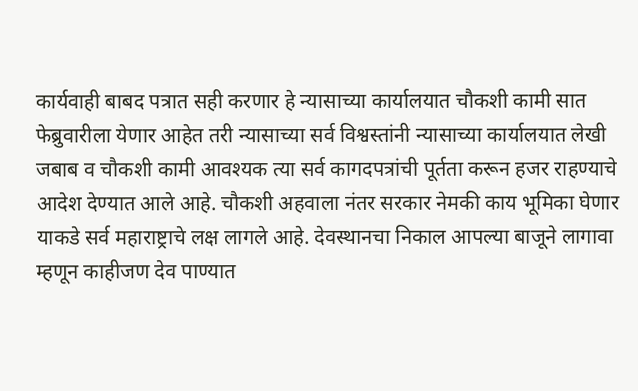कार्यवाही बाबद पत्रात सही करणार हे न्यासाच्या कार्यालयात चौकशी कामी सात फेब्रुवारीला येणार आहेत तरी न्यासाच्या सर्व विश्वस्तांनी न्यासाच्या कार्यालयात लेखी जबाब व चौकशी कामी आवश्यक त्या सर्व कागदपत्रांची पूर्तता करून हजर राहण्याचे आदेश देण्यात आले आहे. चौकशी अहवाला नंतर सरकार नेमकी काय भूमिका घेणार याकडे सर्व महाराष्ट्राचे लक्ष लागले आहे. देवस्थानचा निकाल आपल्या बाजूने लागावा म्हणून काहीजण देव पाण्यात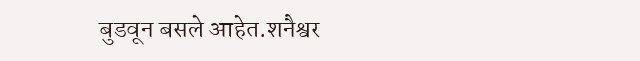बुडवून बसले आहेत.शनैश्वर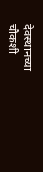देवस्थानच्या चौकशी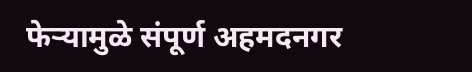फेऱ्यामुळे संपूर्ण अहमदनगर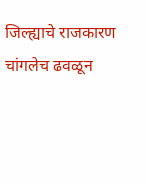जिल्ह्याचे राजकारण चांगलेच ढवळून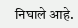निघाले आहे.